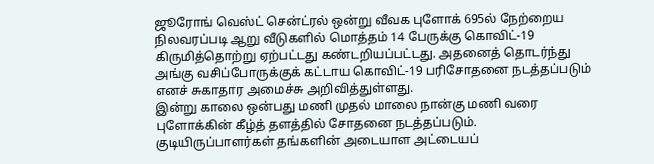ஜூரோங் வெஸ்ட் சென்ட்ரல் ஒன்று வீவக புளோக் 695ல் நேற்றைய நிலவரப்படி ஆறு வீடுகளில் மொத்தம் 14 பேருக்கு கொவிட்-19 கிருமித்தொற்று ஏற்பட்டது கண்டறியப்பட்டது. அதனைத் தொடர்ந்து அங்கு வசிப்போருக்குக் கட்டாய கொவிட்-19 பரிசோதனை நடத்தப்படும் எனச் சுகாதார அமைச்சு அறிவித்துள்ளது.
இன்று காலை ஒன்பது மணி முதல் மாலை நான்கு மணி வரை புளோக்கின் கீழ்த் தளத்தில் சோதனை நடத்தப்படும்.
குடியிருப்பாளர்கள் தங்களின் அடையாள அட்டையப்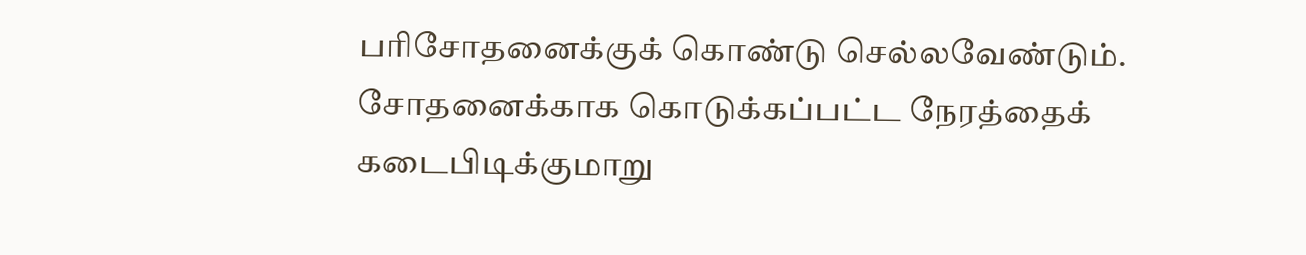பரிசோதனைக்குக் கொண்டு செல்லவேண்டும். சோதனைக்காக கொடுக்கப்பட்ட நேரத்தைக் கடைபிடிக்குமாறு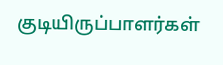குடியிருப்பாளர்கள்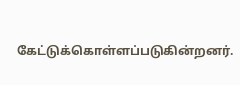கேட்டுக்கொள்ளப்படுகின்றனர்.